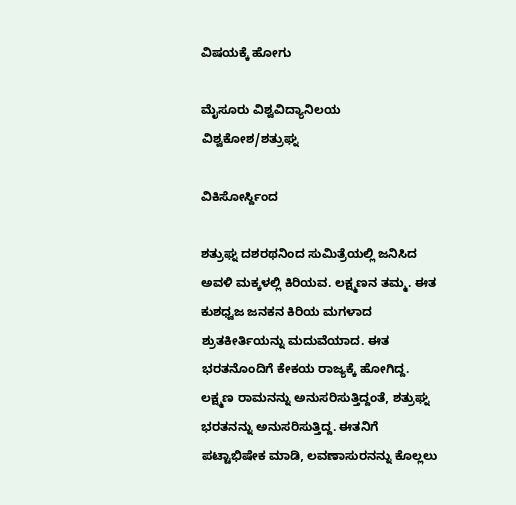ವಿಷಯಕ್ಕೆ ಹೋಗು

ಮೈಸೂರು ವಿಶ್ವವಿದ್ಯಾನಿಲಯ ವಿಶ್ವಕೋಶ/ಶತ್ರುಘ್ನ

ವಿಕಿಸೋರ್ಸ್ದಿಂದ

ಶತ್ರುಘ್ನ ದಶರಥನಿಂದ ಸುಮಿತ್ರೆಯಲ್ಲಿ ಜನಿಸಿದ ಅವಳಿ ಮಕ್ಕಳಲ್ಲಿ ಕಿರಿಯವ. ಲಕ್ಷ್ಮಣನ ತಮ್ಮ. ಈತ ಕುಶಧ್ವಜ ಜನಕನ ಕಿರಿಯ ಮಗಳಾದ ಶ್ರುತಕೀರ್ತಿಯನ್ನು ಮದುವೆಯಾದ. ಈತ ಭರತನೊಂದಿಗೆ ಕೇಕಯ ರಾಜ್ಯಕ್ಕೆ ಹೋಗಿದ್ದ. ಲಕ್ಷ್ಮಣ ರಾಮನನ್ನು ಅನುಸರಿಸುತ್ತಿದ್ದಂತೆ, ಶತ್ರುಘ್ನ ಭರತನನ್ನು ಅನುಸರಿಸುತ್ತಿದ್ದ. ಈತನಿಗೆ ಪಟ್ಟಾಭಿಷೇಕ ಮಾಡಿ, ಲವಣಾಸುರನನ್ನು ಕೊಲ್ಲಲು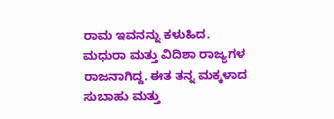ರಾಮ ಇವನನ್ನು ಕಳುಹಿದ. ಮಧುರಾ ಮತ್ತು ವಿದಿಶಾ ರಾಜ್ಯಗಳ ರಾಜನಾಗಿದ್ದ. ಈತ ತನ್ನ ಮಕ್ಕಳಾದ ಸುಬಾಹು ಮತ್ತು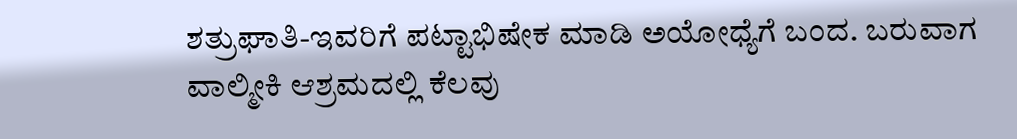ಶತ್ರುಘಾತಿ-ಇವರಿಗೆ ಪಟ್ಟಾಭಿಷೇಕ ಮಾಡಿ ಅಯೋಧ್ಯೆಗೆ ಬಂದ. ಬರುವಾಗ ವಾಲ್ಮೀಕಿ ಆಶ್ರಮದಲ್ಲಿ ಕೆಲವು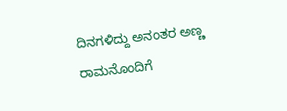ದಿನಗಳಿದ್ದು ಅನಂತರ ಅಣ್ಣ ರಾಮನೊಂದಿಗೆ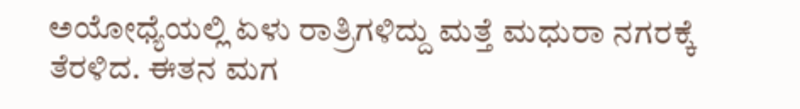ಅಯೋಧ್ಯೆಯಲ್ಲಿ ಏಳು ರಾತ್ರಿಗಳಿದ್ದು ಮತ್ತೆ ಮಧುರಾ ನಗರಕ್ಕೆ ತೆರಳಿದ. ಈತನ ಮಗ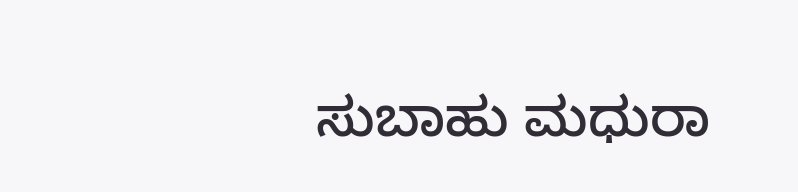ಸುಬಾಹು ಮಧುರಾ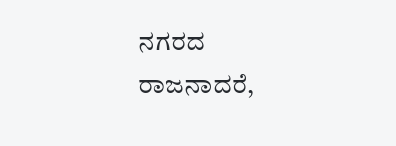ನಗರದ ರಾಜನಾದರೆ,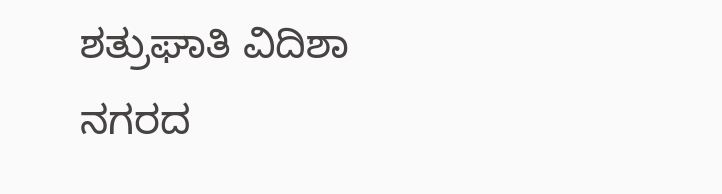ಶತ್ರುಘಾತಿ ವಿದಿಶಾ ನಗರದ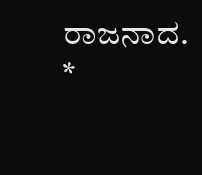ರಾಜನಾದ. *